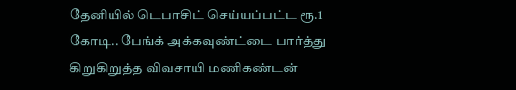தேனியில் டெபாசிட் செய்யப்பட்ட ரூ.1 கோடி.. பேங்க் அக்கவுண்ட்டை பார்த்து கிறுகிறுத்த விவசாயி மணிகண்டன்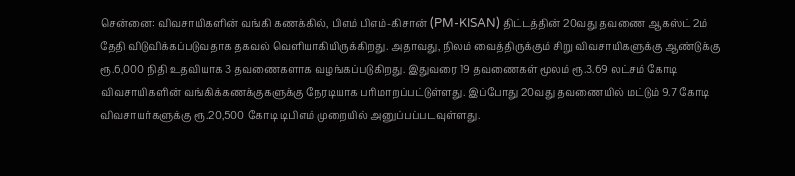சென்னை: விவசாயிகளின் வங்கி கணக்கில், பிஎம் பிஎம்-கிசான் (PM-KISAN) திட்டத்தின் 20வது தவணை ஆகஸ்ட் 2ம் தேதி விடுவிக்கப்படுவதாக தகவல் வெளியாகியிருக்கிறது. அதாவது, நிலம் வைத்திருக்கும் சிறு விவசாயிகளுக்கு ஆண்டுக்கு ரூ.6,000 நிதி உதவியாக 3 தவணைகளாக வழங்கப்படுகிறது. இதுவரை 19 தவணைகள் மூலம் ரூ.3.69 லட்சம் கோடி விவசாயிகளின் வங்கிக்கணக்குகளுக்கு நேரடியாக பரிமாறப்பட்டுள்ளது. இப்போது 20வது தவணையில் மட்டும் 9.7 கோடி விவசாயர்களுக்கு ரூ.20,500 கோடி டிபிஎம் முறையில் அனுப்பப்படவுள்ளது.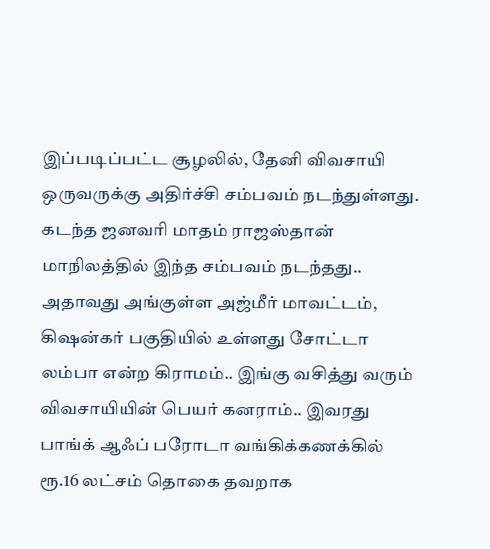இப்படிப்பட்ட சூழலில், தேனி விவசாயி ஒருவருக்கு அதிர்ச்சி சம்பவம் நடந்துள்ளது.
கடந்த ஜனவரி மாதம் ராஜஸ்தான் மாநிலத்தில் இந்த சம்பவம் நடந்தது.. அதாவது அங்குள்ள அஜ்மீர் மாவட்டம், கிஷன்கர் பகுதியில் உள்ளது சோட்டா லம்பா என்ற கிராமம்.. இங்கு வசித்து வரும் விவசாயியின் பெயர் கனராம்.. இவரது பாங்க் ஆஃப் பரோடா வங்கிக்கணக்கில் ரூ.16 லட்சம் தொகை தவறாக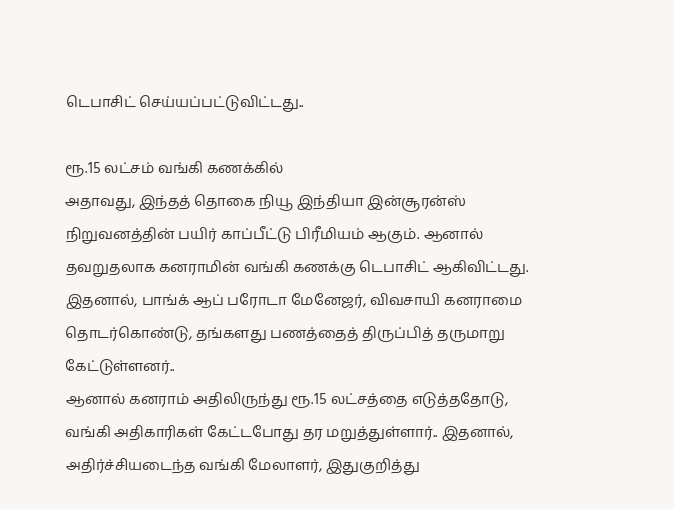டெபாசிட் செய்யப்பட்டுவிட்டது..

ரூ.15 லட்சம் வங்கி கணக்கில்
அதாவது, இந்தத் தொகை நியூ இந்தியா இன்சூரன்ஸ் நிறுவனத்தின் பயிர் காப்பீட்டு பிரீமியம் ஆகும். ஆனால் தவறுதலாக கனராமின் வங்கி கணக்கு டெபாசிட் ஆகிவிட்டது. இதனால், பாங்க் ஆப் பரோடா மேனேஜர், விவசாயி கனராமை தொடர்கொண்டு, தங்களது பணத்தைத் திருப்பித் தருமாறு கேட்டுள்ளனர்..
ஆனால் கனராம் அதிலிருந்து ரூ.15 லட்சத்தை எடுத்ததோடு, வங்கி அதிகாரிகள் கேட்டபோது தர மறுத்துள்ளார்.. இதனால், அதிர்ச்சியடைந்த வங்கி மேலாளர், இதுகுறித்து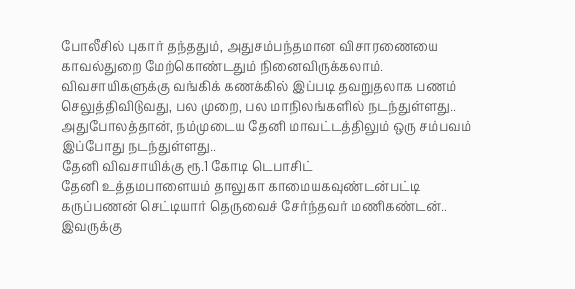போலீசில் புகார் தந்ததும், அதுசம்பந்தமான விசாரணையை காவல்துறை மேற்கொண்டதும் நினைவிருக்கலாம்.
விவசாயிகளுக்கு வங்கிக் கணக்கில் இப்படி தவறுதலாக பணம் செலுத்திவிடுவது, பல முறை, பல மாநிலங்களில் நடந்துள்ளது.. அதுபோலத்தான், நம்முடைய தேனி மாவட்டத்திலும் ஒரு சம்பவம் இப்போது நடந்துள்ளது..
தேனி விவசாயிக்கு ரூ.1 கோடி டெபாசிட்
தேனி உத்தமபாளையம் தாலுகா காமையகவுண்டன்பட்டி கருப்பணன் செட்டியார் தெருவைச் சேர்ந்தவர் மணிகண்டன்.. இவருக்கு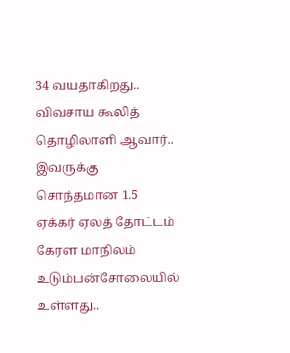34 வயதாகிறது.. விவசாய கூலித் தொழிலாளி ஆவார்..
இவருக்கு சொந்தமான 1.5 ஏக்கர் ஏலத் தோட்டம் கேரள மாநிலம் உடும்பன்சோலையில் உள்ளது..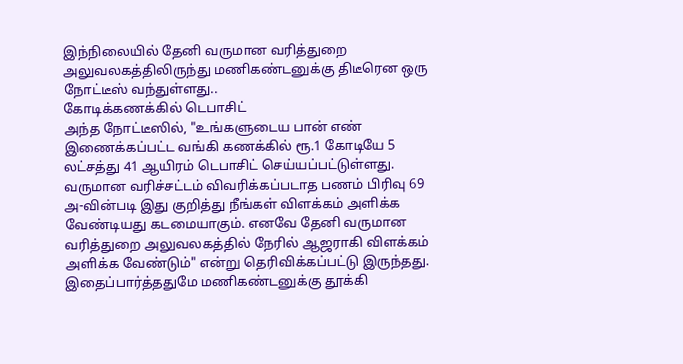இந்நிலையில் தேனி வருமான வரித்துறை அலுவலகத்திலிருந்து மணிகண்டனுக்கு திடீரென ஒரு நோட்டீஸ் வந்துள்ளது..
கோடிக்கணக்கில் டெபாசிட்
அந்த நோட்டீஸில், "உங்களுடைய பான் எண் இணைக்கப்பட்ட வங்கி கணக்கில் ரூ.1 கோடியே 5 லட்சத்து 41 ஆயிரம் டெபாசிட் செய்யப்பட்டுள்ளது. வருமான வரிச்சட்டம் விவரிக்கப்படாத பணம் பிரிவு 69 அ-வின்படி இது குறித்து நீங்கள் விளக்கம் அளிக்க வேண்டியது கடமையாகும். எனவே தேனி வருமான வரித்துறை அலுவலகத்தில் நேரில் ஆஜராகி விளக்கம் அளிக்க வேண்டும்" என்று தெரிவிக்கப்பட்டு இருந்தது.
இதைப்பார்த்ததுமே மணிகண்டனுக்கு தூக்கி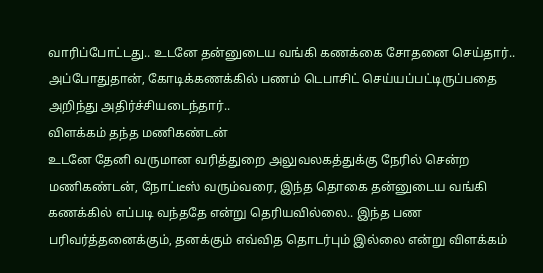வாரிப்போட்டது.. உடனே தன்னுடைய வங்கி கணக்கை சோதனை செய்தார்.. அப்போதுதான், கோடிக்கணக்கில் பணம் டெபாசிட் செய்யப்பட்டிருப்பதை அறிந்து அதிர்ச்சியடைந்தார்..
விளக்கம் தந்த மணிகண்டன்
உடனே தேனி வருமான வரித்துறை அலுவலகத்துக்கு நேரில் சென்ற மணிகண்டன், நோட்டீஸ் வரும்வரை, இந்த தொகை தன்னுடைய வங்கி கணக்கில் எப்படி வந்ததே என்று தெரியவில்லை.. இந்த பண பரிவர்த்தனைக்கும், தனக்கும் எவ்வித தொடர்பும் இல்லை என்று விளக்கம்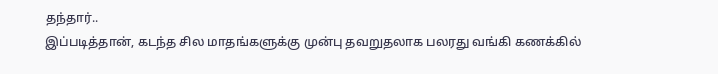தந்தார்..
இப்படித்தான், கடந்த சில மாதங்களுக்கு முன்பு தவறுதலாக பலரது வங்கி கணக்கில்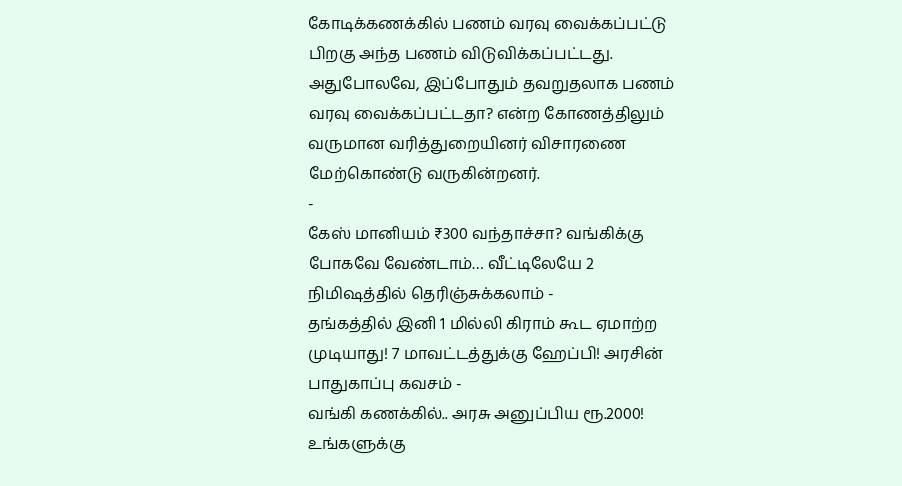கோடிக்கணக்கில் பணம் வரவு வைக்கப்பட்டு பிறகு அந்த பணம் விடுவிக்கப்பட்டது. அதுபோலவே, இப்போதும் தவறுதலாக பணம் வரவு வைக்கப்பட்டதா? என்ற கோணத்திலும் வருமான வரித்துறையினர் விசாரணை மேற்கொண்டு வருகின்றனர்.
-
கேஸ் மானியம் ₹300 வந்தாச்சா? வங்கிக்கு போகவே வேண்டாம்… வீட்டிலேயே 2 நிமிஷத்தில் தெரிஞ்சுக்கலாம் -
தங்கத்தில் இனி 1 மில்லி கிராம் கூட ஏமாற்ற முடியாது! 7 மாவட்டத்துக்கு ஹேப்பி! அரசின் பாதுகாப்பு கவசம் -
வங்கி கணக்கில்.. அரசு அனுப்பிய ரூ.2000! உங்களுக்கு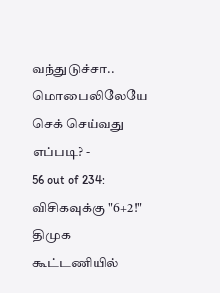வந்துடுச்சா.. மொபைலிலேயே செக் செய்வது எப்படி? -
56 out of 234: விசிகவுக்கு "6+2!" திமுக கூட்டணியில்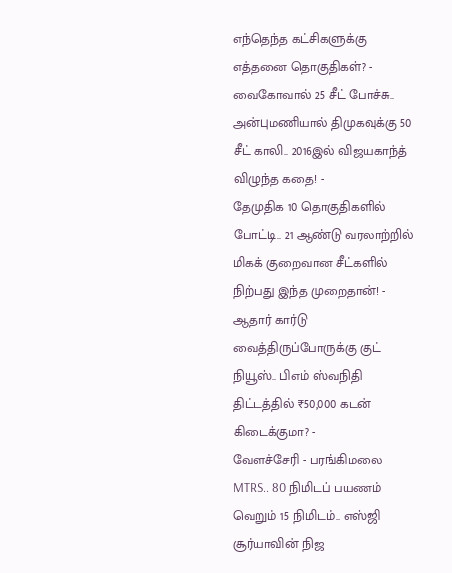எந்தெந்த கட்சிகளுக்கு எத்தனை தொகுதிகள்? -
வைகோவால் 25 சீட் போச்சு.. அன்புமணியால் திமுகவுக்கு 50 சீட் காலி.. 2016இல் விஜயகாந்த் விழுந்த கதை! -
தேமுதிக 10 தொகுதிகளில் போட்டி.. 21 ஆண்டு வரலாற்றில் மிகக் குறைவான சீட்களில் நிற்பது இந்த முறைதான்! -
ஆதார் கார்டு வைத்திருப்போருக்கு குட் நியூஸ்.. பிஎம் ஸ்வநிதி திட்டத்தில் ₹50,000 கடன் கிடைக்குமா? -
வேளச்சேரி - பரங்கிமலை MTRS.. 80 நிமிடப் பயணம் வெறும் 15 நிமிடம்.. எஸ்ஜி சூர்யாவின் நிஜ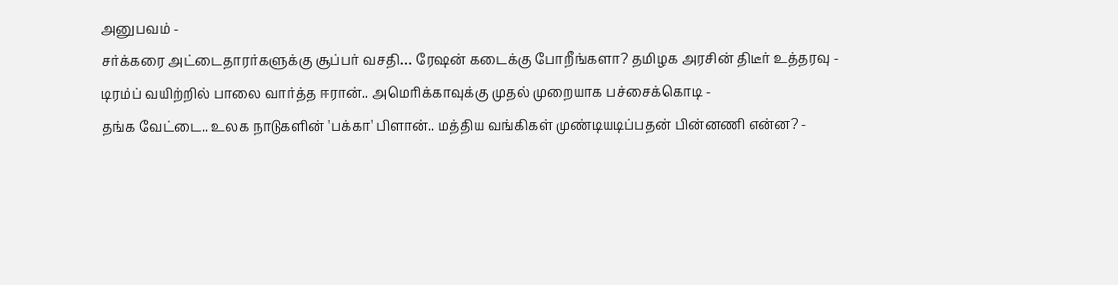அனுபவம் -
சர்க்கரை அட்டைதாரர்களுக்கு சூப்பர் வசதி… ரேஷன் கடைக்கு போறீங்களா? தமிழக அரசின் திடீர் உத்தரவு -
டிரம்ப் வயிற்றில் பாலை வார்த்த ஈரான்.. அமெரிக்காவுக்கு முதல் முறையாக பச்சைக்கொடி -
தங்க வேட்டை.. உலக நாடுகளின் 'பக்கா' பிளான்.. மத்திய வங்கிகள் முண்டியடிப்பதன் பின்னணி என்ன? -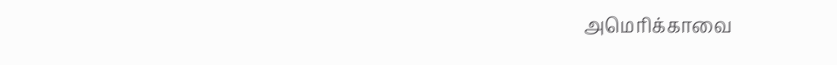அமெரிக்காவை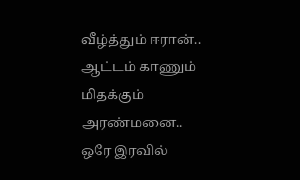வீழ்த்தும் ஈரான்.. ஆட்டம் காணும் மிதக்கும் அரண்மனை.. ஒரே இரவில்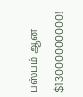பஸ்பம் ஆன $13000000000!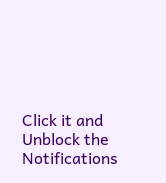Click it and Unblock the Notifications